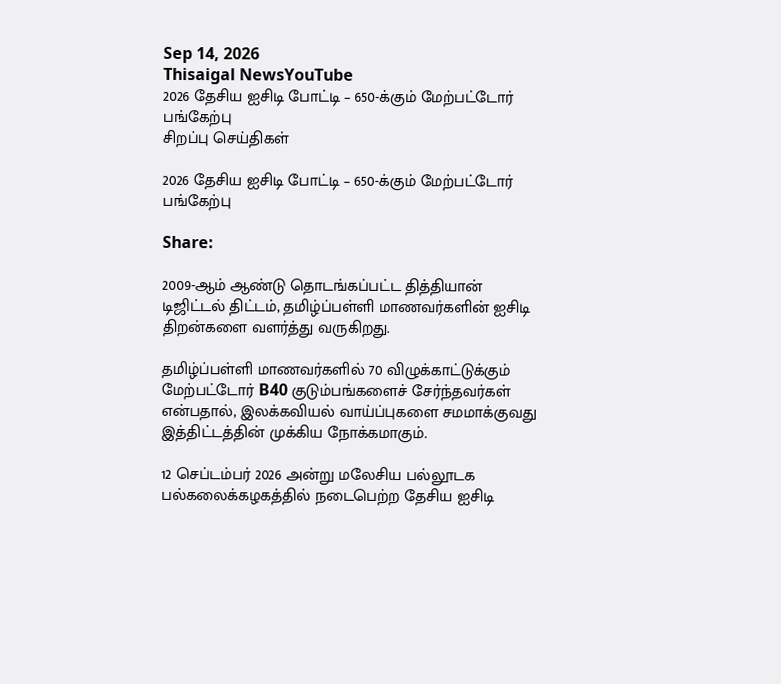Sep 14, 2026
Thisaigal NewsYouTube
2026 தேசிய ஐசிடி போட்டி – 650-க்கும் மேற்பட்டோர் பங்கேற்பு
சிறப்பு செய்திகள்

2026 தேசிய ஐசிடி போட்டி – 650-க்கும் மேற்பட்டோர் பங்கேற்பு

Share:

2009-ஆம் ஆண்டு தொடங்கப்பட்ட தித்தியான் டிஜிட்டல் திட்டம், தமிழ்ப்பள்ளி மாணவர்களின் ஐசிடி திறன்களை வளர்த்து வருகிறது.

தமிழ்ப்பள்ளி மாணவர்களில் 70 விழுக்காட்டுக்கும் மேற்பட்டோர் B40 குடும்பங்களைச் சேர்ந்தவர்கள் என்பதால், இலக்கவியல் வாய்ப்புகளை சமமாக்குவது இத்திட்டத்தின் முக்கிய நோக்கமாகும்.

12 செப்டம்பர் 2026 அன்று மலேசிய பல்லூடக பல்கலைக்கழகத்தில் நடைபெற்ற தேசிய ஐசிடி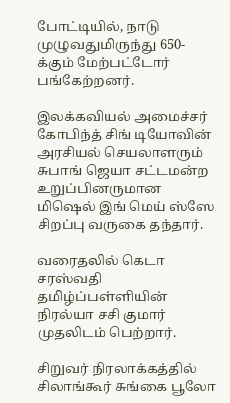போட்டியில், நாடு முழுவதுமிருந்து 650-க்கும் மேற்பட்டோர் பங்கேற்றனர்.

இலக்கவியல் அமைச்சர் கோபிந்த் சிங் டியோவின் அரசியல் செயலாளரும் சுபாங் ஜெயா சட்டமன்ற உறுப்பினருமான மிஷெல் இங் மெய் ஸ்ஸே சிறப்பு வருகை தந்தார்.

வரைதலில் கெடா சரஸ்வதி தமிழ்ப்பள்ளியின் நிரல்யா சசி குமார் முதலிடம் பெற்றார்.

சிறுவர் நிரலாக்கத்தில் சிலாங்கூர் சுங்கை பூலோ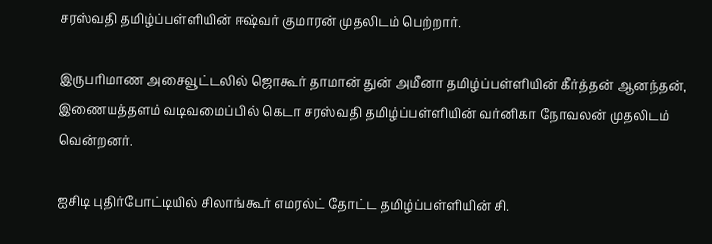சரஸ்வதி தமிழ்ப்பள்ளியின் ஈஷ்வர் குமாரன் முதலிடம் பெற்றார்.

இருபரிமாண அசைவூட்டலில் ஜொகூர் தாமான் துன் அமீனா தமிழ்ப்பள்ளியின் கீர்த்தன் ஆனந்தன், இணையத்தளம் வடிவமைப்பில் கெடா சரஸ்வதி தமிழ்ப்பள்ளியின் வர்னிகா நோவலன் முதலிடம் வென்றனர்.

ஐசிடி புதிர்போட்டியில் சிலாங்கூர் எமரல்ட் தோட்ட தமிழ்ப்பள்ளியின் சி.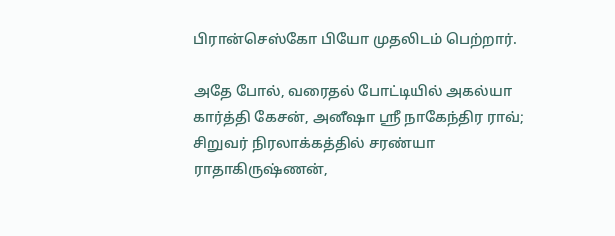பிரான்செஸ்கோ பியோ முதலிடம் பெற்றார்.

அதே போல், வரைதல் போட்டியில் அகல்யா கார்த்தி கேசன், அனீஷா ஸ்ரீ நாகேந்திர ராவ்; சிறுவர் நிரலாக்கத்தில் சரண்யா ராதாகிருஷ்ணன்,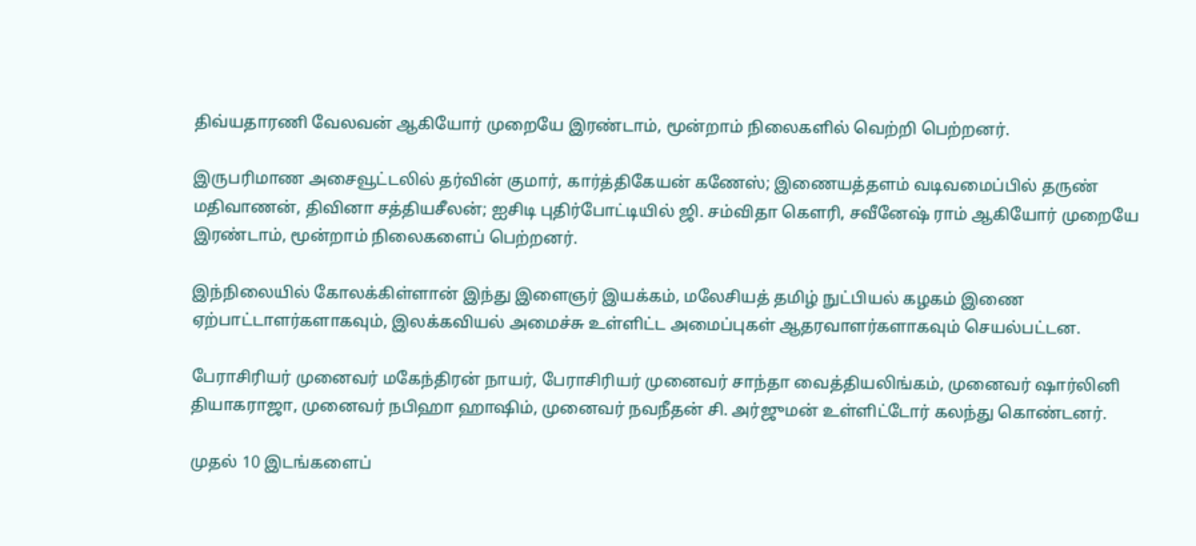திவ்யதாரணி வேலவன் ஆகியோர் முறையே இரண்டாம், மூன்றாம் நிலைகளில் வெற்றி பெற்றனர்.

இருபரிமாண அசைவூட்டலில் தர்வின் குமார், கார்த்திகேயன் கணேஸ்; இணையத்தளம் வடிவமைப்பில் தருண் மதிவாணன், திவினா சத்தியசீலன்; ஐசிடி புதிர்போட்டியில் ஜி. சம்விதா கௌரி, சவீனேஷ் ராம் ஆகியோர் முறையே இரண்டாம், மூன்றாம் நிலைகளைப் பெற்றனர்.

இந்நிலையில் கோலக்கிள்ளான் இந்து இளைஞர் இயக்கம், மலேசியத் தமிழ் நுட்பியல் கழகம் இணை ஏற்பாட்டாளர்களாகவும், இலக்கவியல் அமைச்சு உள்ளிட்ட அமைப்புகள் ஆதரவாளர்களாகவும் செயல்பட்டன.

பேராசிரியர் முனைவர் மகேந்திரன் நாயர், பேராசிரியர் முனைவர் சாந்தா வைத்தியலிங்கம், முனைவர் ஷார்லினி தியாகராஜா, முனைவர் நபிஹா ஹாஷிம், முனைவர் நவநீதன் சி. அர்ஜுமன் உள்ளிட்டோர் கலந்து கொண்டனர்.

முதல் 10 இடங்களைப்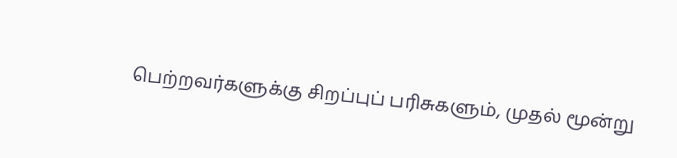பெற்றவர்களுக்கு சிறப்புப் பரிசுகளும், முதல் மூன்று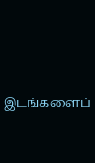இடங்களைப்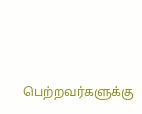பெற்றவர்களுக்கு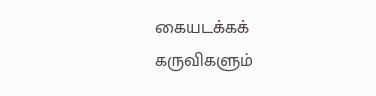கையடக்கக் கருவிகளும்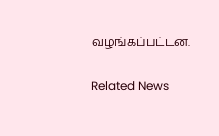வழங்கப்பட்டன.

Related News